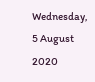Wednesday, 5 August 2020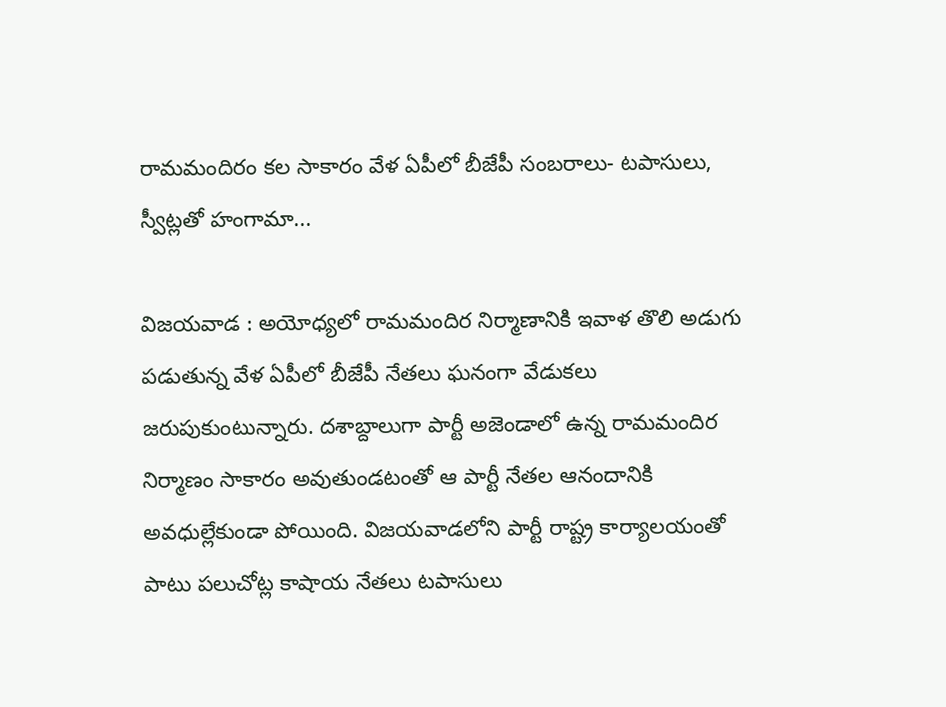రామమందిరం కల సాకారం వేళ ఏపీలో బీజేపీ సంబరాలు- టపాసులు, స్వీట్లతో హంగామా...

విజయవాడ : అయోధ్యలో రామమందిర నిర్మాణానికి ఇవాళ తొలి అడుగు పడుతున్న వేళ ఏపీలో బీజేపీ నేతలు ఘనంగా వేడుకలు జరుపుకుంటున్నారు. దశాబ్దాలుగా పార్టీ అజెండాలో ఉన్న రామమందిర నిర్మాణం సాకారం అవుతుండటంతో ఆ పార్టీ నేతల ఆనందానికి అవధుల్లేకుండా పోయింది. విజయవాడలోని పార్టీ రాష్ట్ర కార్యాలయంతో పాటు పలుచోట్ల కాషాయ నేతలు టపాసులు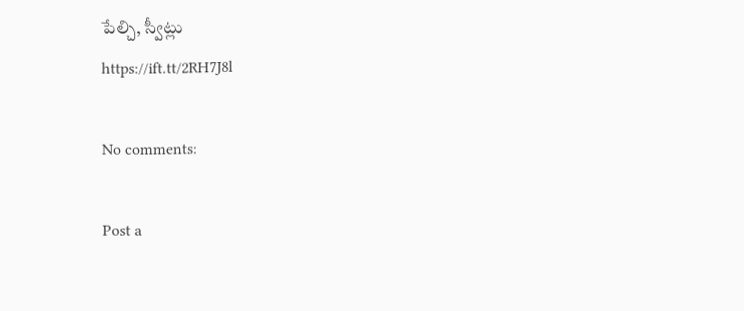పేల్చి, స్వీట్లు
https://ift.tt/2RH7J8l

No comments:

Post a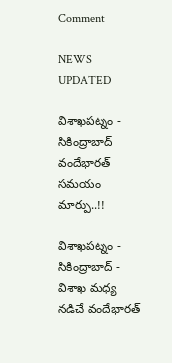Comment

NEWS UPDATED

విశాఖపట్నం - సికింద్రాబాద్ వందేభారత్ సమయం మార్పు..!!

విశాఖపట్నం - సికింద్రాబాద్ - విశాఖ మధ్య నడిచే వందేభారత్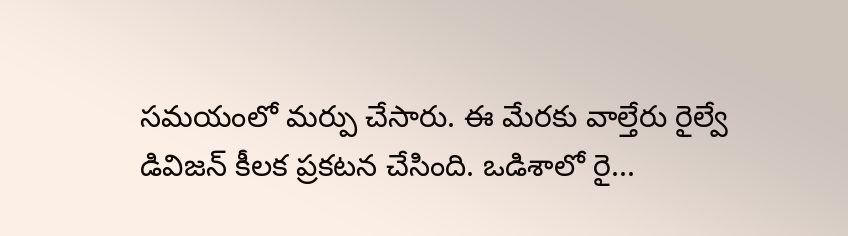సమయంలో మర్పు చేసారు. ఈ మేరకు వాల్తేరు రైల్వే డివిజన్ కీలక ప్రకటన చేసింది. ఒడిశాలో రై...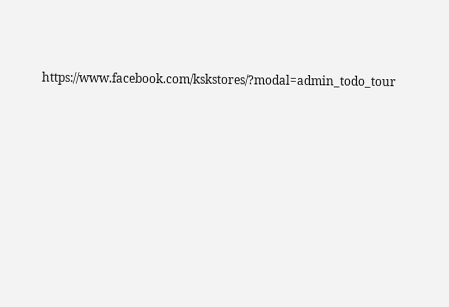https://www.facebook.com/kskstores/?modal=admin_todo_tour